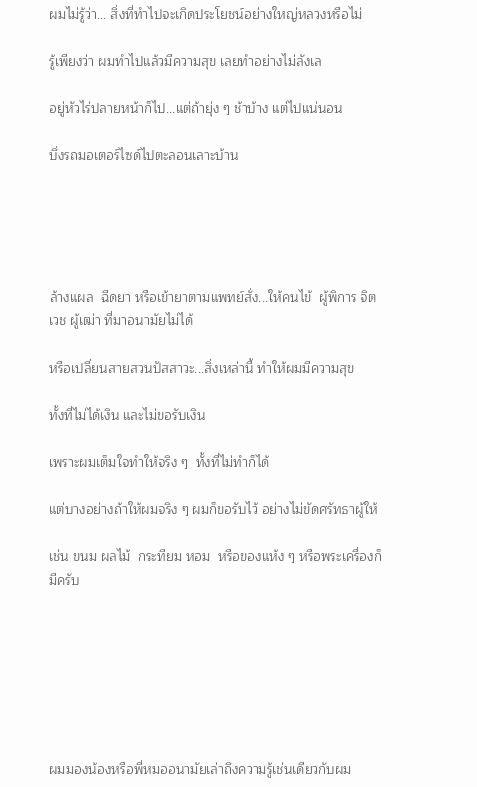ผมไม่รู้ว่า... สิ่งที่ทำไปจะเกิดประโยชน์อย่างใหญ่หลวงหรือไม่

รู้เพียงว่า ผมทำไปแล้วมีความสุข เลยทำอย่างไม่ลังเล

อยู่หัวไร่ปลายหน้าก็ไป...แต่ถ้ายุ่ง ๆ ช้าบ้าง แต่ไปแน่นอน

บึ่งรถมอเตอร์ไซด์ไปตะลอนเลาะบ้าน





ล้างแผล  ฉีดยา หรือเข้ายาตามแพทย์สั่ง...ให้คนไข้  ผู้พิการ จิตเวช ผู้เฒ่า ที่มาอนามัยไม่ได้

หรือเปลี่ยนสายสวนปัสสาวะ...สิ่งเหล่านี้ ทำให้ผมมีความสุข

ทั้งที่ไม่ได้เงิน และไม่ขอรับเงิน

เพราะผมเต็มใจทำให้จริง ๆ  ทั้งที่ไม่ทำก็ได้

แต่บางอย่างถ้าให้ผมจริง ๆ ผมก็ขอรับไว้ อย่างไม่ขัดศรัทธาผู้ให้

เช่น ขนม ผลไม้  กระทียม หอม  หรือของแห้ง ๆ หรือพระเครื่องก็มีครับ







ผมมองน้องหรือพี่หมออนามัยเล่าถึงความรู้เช่นเดียวกับผม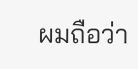ผมถือว่า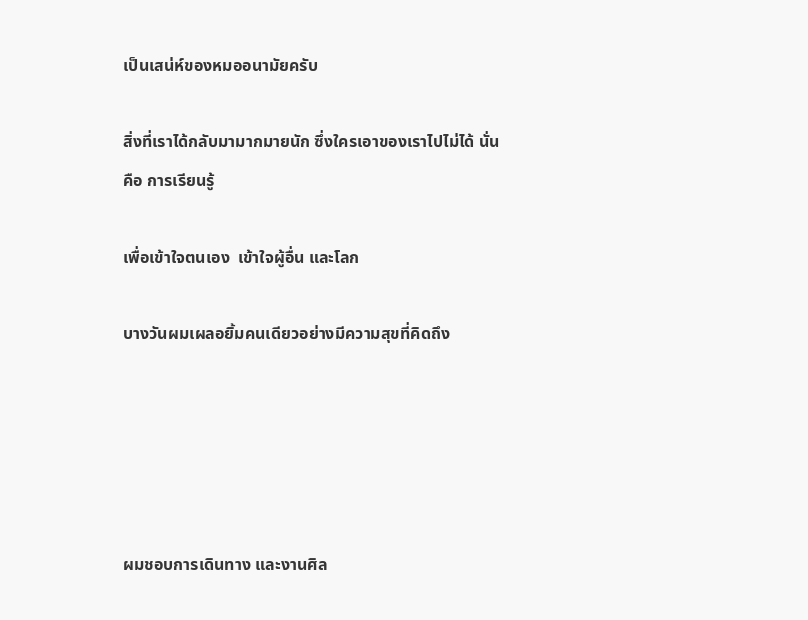เป็นเสน่ห์ของหมออนามัยครับ

สิ่งที่เราได้กลับมามากมายนัก ซึ่งใครเอาของเราไปไม่ได้ นั่นคือ การเรียนรู้

เพื่อเข้าใจตนเอง  เข้าใจผู้อื่น และโลก

บางวันผมเผลอยิ้มคนเดียวอย่างมีความสุขที่คิดถึง





ผมชอบการเดินทาง และงานศิล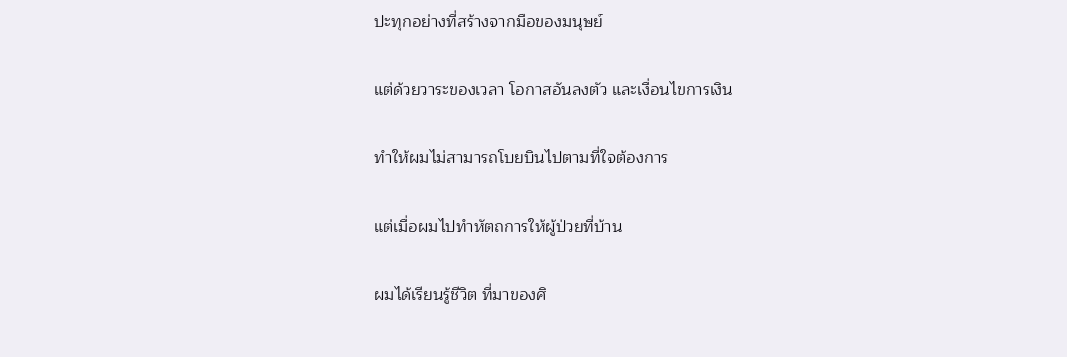ปะทุกอย่างที่สร้างจากมือของมนุษย์

แต่ด้วยวาระของเวลา โอกาสอันลงตัว และเงื่อนไขการเงิน

ทำให้ผมไม่สามารถโบยบินไปตามที่ใจต้องการ

แต่เมื่อผมไปทำหัตถการให้ผู้ป่วยที่บ้าน

ผมได้เรียนรู้ชีวิต ที่มาของศิ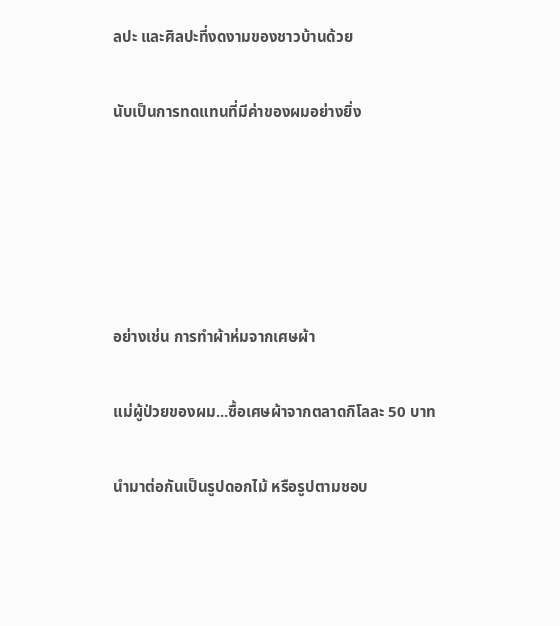ลปะ และศิลปะที่งดงามของชาวบ้านด้วย

นับเป็นการทดแทนที่มีค่าของผมอย่างยิ่ง





อย่างเช่น การทำผ้าห่มจากเศษผ้า

แม่ผู้ป่วยของผม...ซื้อเศษผ้าจากตลาดกิโลละ 50 บาท

นำมาต่อกันเป็นรูปดอกไม้ หรือรูปตามชอบ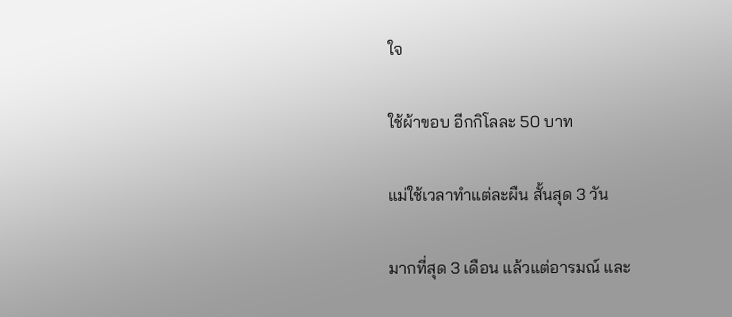ใจ

ใช้ผ้าขอบ อีกกิโลละ 50 บาท

แม่ใช้เวลาทำแต่ละผืน สั้นสุด 3 วัน

มากที่สุด 3 เดือน แล้วแต่อารมณ์ และ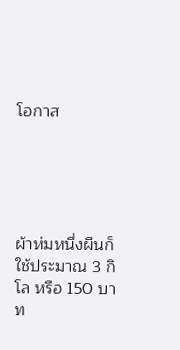โอกาส





ผ้าห่มหนึ่งผืนก็ใช้ประมาณ 3 กิโล หรือ 150 บาท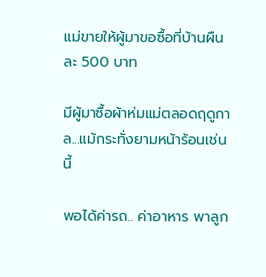แม่ขายให้ผู้มาขอซื้อที่บ้านผืนละ 500 บาท

มีผู้มาซื้อผ้าห่มแม่ตลอดฤดูกาล...แม้กระทั่งยามหน้าร้อนเช่นนี้

พอได้ค่ารถ.. ค่าอาหาร พาลูก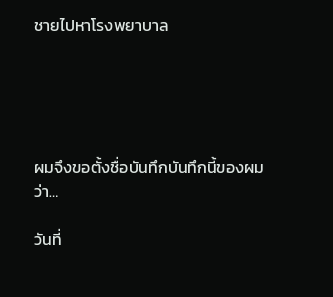ชายไปหาโรงพยาบาล





ผมจึงขอตั้งชื่อบันทึกบันทึกนี้ของผมว่า…

วันที่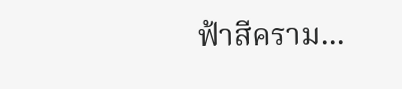ฟ้าสีคราม...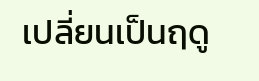เปลี่ยนเป็นฤดู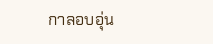กาลอบอุ่น